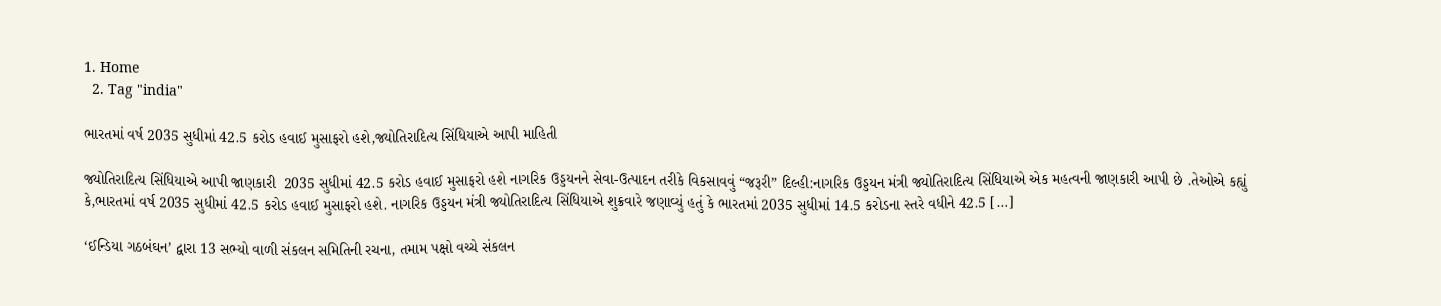1. Home
  2. Tag "india"

ભારતમાં વર્ષ 2035 સુધીમાં 42.5 કરોડ હવાઈ મુસાફરો હશે,જ્યોતિરાદિત્ય સિંધિયાએ આપી માહિતી

જ્યોતિરાદિત્ય સિંધિયાએ આપી જાણકારી  2035 સુધીમાં 42.5 કરોડ હવાઈ મુસાફરો હશે નાગરિક ઉડ્ડયનને સેવા-ઉત્પાદન તરીકે વિકસાવવું “જરૂરી” દિલ્હી:નાગરિક ઉડ્ડયન મંત્રી જ્યોતિરાદિત્ય સિંધિયાએ એક મહત્વની જાણકારી આપી છે .તેઓએ કહ્યું કે,ભારતમાં વર્ષ 2035 સુધીમાં 42.5 કરોડ હવાઈ મુસાફરો હશે. નાગરિક ઉડ્ડયન મંત્રી જ્યોતિરાદિત્ય સિંધિયાએ શુક્રવારે જણાવ્યું હતું કે ભારતમાં 2035 સુધીમાં 14.5 કરોડના સ્તરે વધીને 42.5 […]

‘ઈન્ડિયા ગઠબંઘન’ દ્વારા 13 સભ્યો વાળી સંકલન સમિતિની રચના, તમામ પક્ષો વચ્ચે સંકલન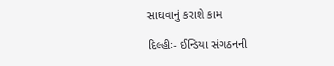સાઘવાનું કરાશે કામ

દિલ્હીઃ- ઈન્ડિયા સંગઠનની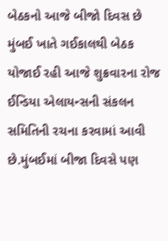બેઠકનો આજે બીજો દિવસ છે મુંબઈ ખાતે ગઈકાલથી બેઠક યોજાઈ રહી આજે શુક્રવારના રોજ ઈન્ડિયા એલાયન્સની સંકલન સમિતિની રચના કરવામાં આવી છે.મુંબઈમાં બીજા દિવસે પણ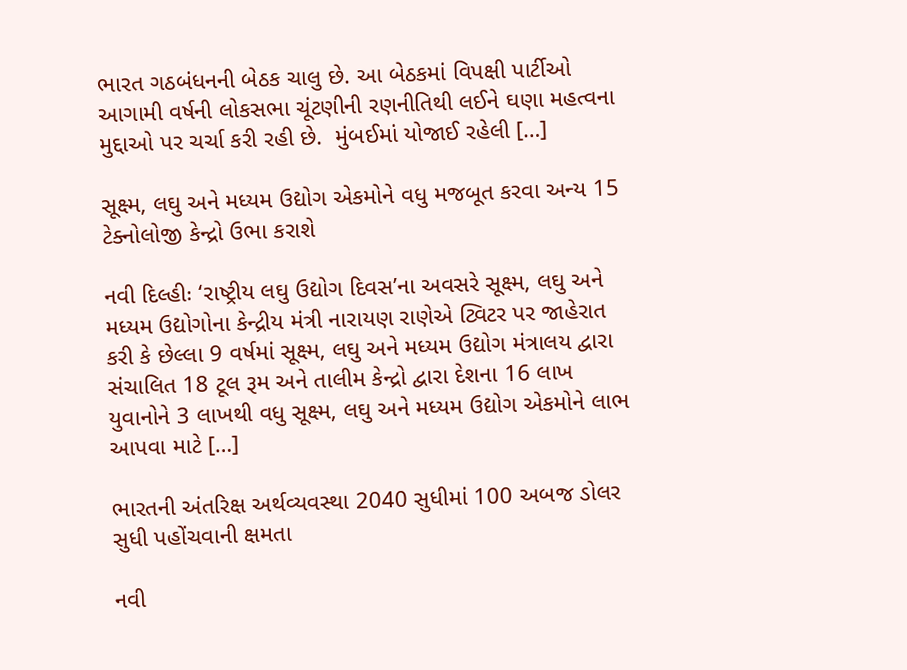ભારત ગઠબંધનની બેઠક ચાલુ છે. આ બેઠકમાં વિપક્ષી પાર્ટીઓ આગામી વર્ષની લોકસભા ચૂંટણીની રણનીતિથી લઈને ઘણા મહત્વના મુદ્દાઓ પર ચર્ચા કરી રહી છે.  મુંબઈમાં યોજાઈ રહેલી […]

સૂક્ષ્મ, લઘુ અને મધ્યમ ઉદ્યોગ એકમોને વધુ મજબૂત કરવા અન્ય 15 ટેક્નોલોજી કેન્દ્રો ઉભા કરાશે

નવી દિલ્હીઃ ‘રાષ્ટ્રીય લઘુ ઉદ્યોગ દિવસ’ના અવસરે સૂક્ષ્મ, લઘુ અને મધ્યમ ઉદ્યોગોના કેન્દ્રીય મંત્રી નારાયણ રાણેએ ટ્વિટર પર જાહેરાત કરી કે છેલ્લા 9 વર્ષમાં સૂક્ષ્મ, લઘુ અને મધ્યમ ઉદ્યોગ મંત્રાલય દ્વારા સંચાલિત 18 ટૂલ રૂમ અને તાલીમ કેન્દ્રો દ્વારા દેશના 16 લાખ યુવાનોને 3 લાખથી વધુ સૂક્ષ્મ, લઘુ અને મધ્યમ ઉદ્યોગ એકમોને લાભ આપવા માટે […]

ભારતની અંતરિક્ષ અર્થવ્યવસ્થા 2040 સુધીમાં 100 અબજ ડોલર સુધી પહોંચવાની ક્ષમતા

નવી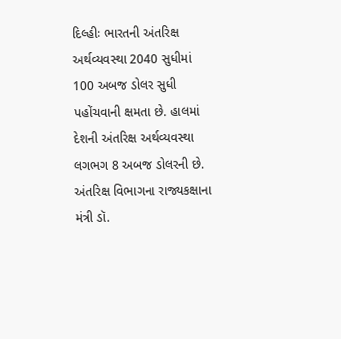દિલ્હીઃ ભારતની અંતરિક્ષ અર્થવ્યવસ્થા 2040 સુધીમાં 100 અબજ ડોલર સુધી પહોંચવાની ક્ષમતા છે. હાલમાં દેશની અંતરિક્ષ અર્થવ્યવસ્થા લગભગ 8 અબજ ડોલરની છે. અંતરિક્ષ વિભાગના રાજ્યકક્ષાના મંત્રી ડૉ.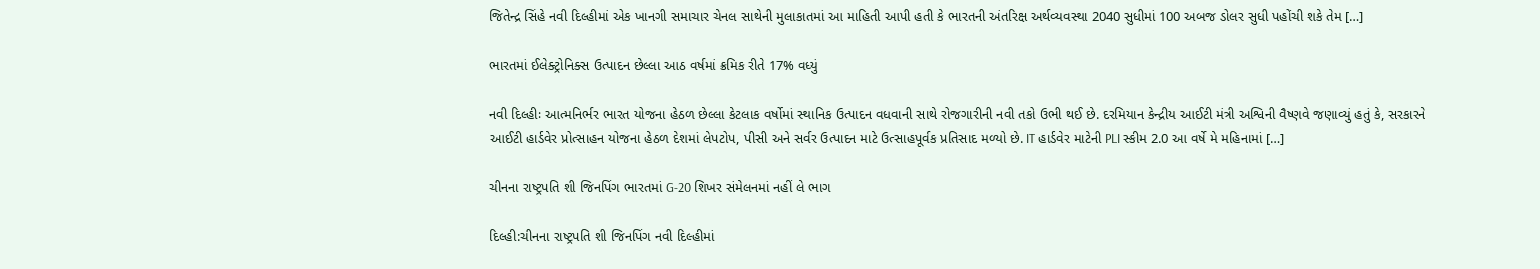જિતેન્દ્ર સિંહે નવી દિલ્હીમાં એક ખાનગી સમાચાર ચેનલ સાથેની મુલાકાતમાં આ માહિતી આપી હતી કે ભારતની અંતરિક્ષ અર્થવ્યવસ્થા 2040 સુધીમાં 100 અબજ ડોલર સુધી પહોંચી શકે તેમ […]

ભારતમાં ઈલેક્ટ્રોનિક્સ ઉત્પાદન છેલ્લા આઠ વર્ષમાં ક્રમિક રીતે 17% વધ્યું

નવી દિલ્હીઃ આત્મનિર્ભર ભારત યોજના હેઠળ છેલ્લા કેટલાક વર્ષોમાં સ્થાનિક ઉત્પાદન વધવાની સાથે રોજગારીની નવી તકો ઉભી થઈ છે. દરમિયાન કેન્દ્રીય આઈટી મંત્રી અશ્વિની વૈષ્ણવે જણાવ્યું હતું કે, સરકારને આઈટી હાર્ડવેર પ્રોત્સાહન યોજના હેઠળ દેશમાં લેપટોપ, પીસી અને સર્વર ઉત્પાદન માટે ઉત્સાહપૂર્વક પ્રતિસાદ મળ્યો છે. IT હાર્ડવેર માટેની PLI સ્કીમ 2.0 આ વર્ષે મે મહિનામાં […]

ચીનના રાષ્ટ્રપતિ શી જિનપિંગ ભારતમાં G-20 શિખર સંમેલનમાં નહીં લે ભાગ

દિલ્હી:ચીનના રાષ્ટ્રપતિ શી જિનપિંગ નવી દિલ્હીમાં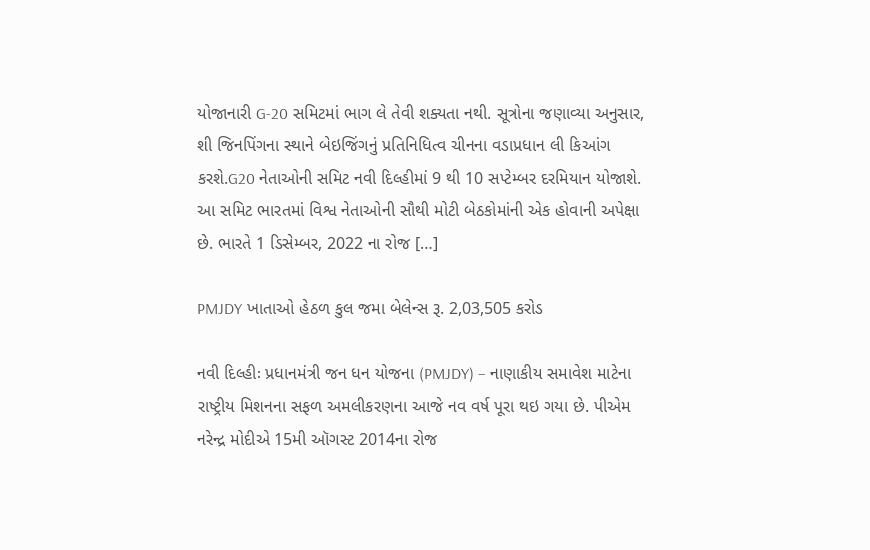યોજાનારી G-20 સમિટમાં ભાગ લે તેવી શક્યતા નથી. સૂત્રોના જણાવ્યા અનુસાર, શી જિનપિંગના સ્થાને બેઇજિંગનું પ્રતિનિધિત્વ ચીનના વડાપ્રધાન લી કિઆંગ કરશે.G20 નેતાઓની સમિટ નવી દિલ્હીમાં 9 થી 10 સપ્ટેમ્બર દરમિયાન યોજાશે. આ સમિટ ભારતમાં વિશ્વ નેતાઓની સૌથી મોટી બેઠકોમાંની એક હોવાની અપેક્ષા છે. ભારતે 1 ડિસેમ્બર, 2022 ના રોજ […]

PMJDY ખાતાઓ હેઠળ કુલ જમા બેલેન્સ રૂ. 2,03,505 કરોડ

નવી દિલ્હીઃ પ્રધાનમંત્રી જન ધન યોજના (PMJDY) – નાણાકીય સમાવેશ માટેના રાષ્ટ્રીય મિશનના સફળ અમલીકરણના આજે નવ વર્ષ પૂરા થઇ ગયા છે. પીએમ નરેન્દ્ર મોદીએ 15મી ઑગસ્ટ 2014ના રોજ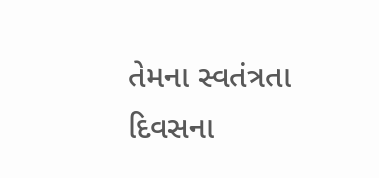તેમના સ્વતંત્રતા દિવસના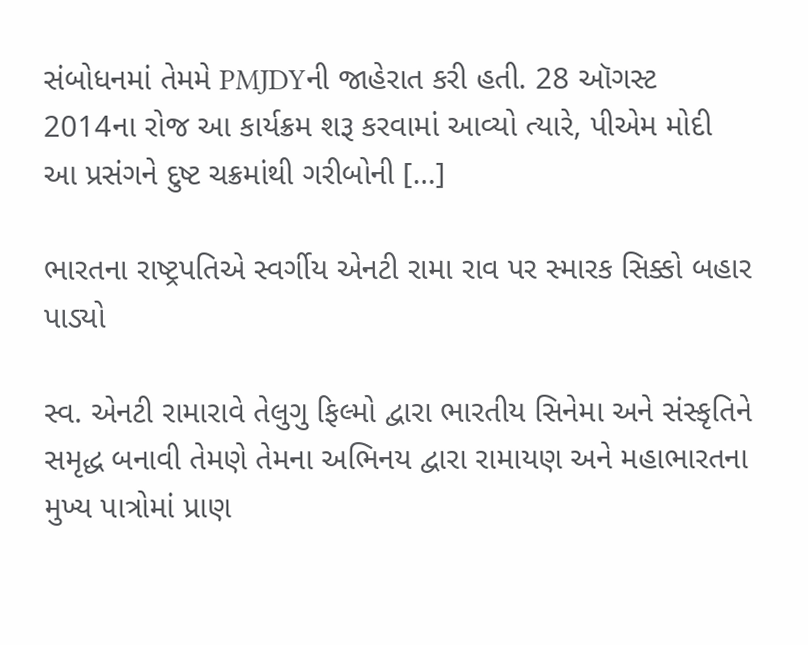સંબોધનમાં તેમમે PMJDYની જાહેરાત કરી હતી. 28 ઑગસ્ટ 2014ના રોજ આ કાર્યક્રમ શરૂ કરવામાં આવ્યો ત્યારે, પીએમ મોદી આ પ્રસંગને દુષ્ટ ચક્રમાંથી ગરીબોની […]

ભારતના રાષ્ટ્રપતિએ સ્વર્ગીય એનટી રામા રાવ પર સ્મારક સિક્કો બહાર પાડ્યો

સ્વ. એનટી રામારાવે તેલુગુ ફિલ્મો દ્વારા ભારતીય સિનેમા અને સંસ્કૃતિને સમૃદ્ધ બનાવી તેમણે તેમના અભિનય દ્વારા રામાયણ અને મહાભારતના મુખ્ય પાત્રોમાં પ્રાણ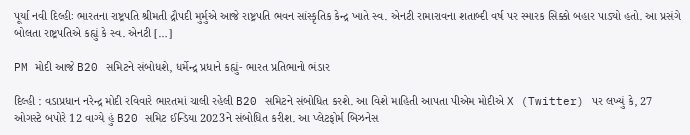પૂર્યા નવી દિલ્હીઃ ભારતના રાષ્ટ્રપતિ શ્રીમતી દ્રૌપદી મુર્મુએ આજે રાષ્ટ્રપતિ ભવન સાંસ્કૃતિક કેન્દ્ર ખાતે સ્વ. એનટી રામારાવના શતાબ્દી વર્ષ પર સ્મારક સિક્કો બહાર પાડ્યો હતો. આ પ્રસંગે બોલતા રાષ્ટ્રપતિએ કહ્યું કે સ્વ. એનટી […]

PM મોદી આજે B20 સમિટને સંબોધશે, ધર્મેન્દ્ર પ્રધાને કહ્યું- ભારત પ્રતિભાનો ભંડાર

દિલ્હી : વડાપ્રધાન નરેન્દ્ર મોદી રવિવારે ભારતમાં ચાલી રહેલી B20 સમિટને સંબોધિત કરશે. આ વિશે માહિતી આપતા પીએમ મોદીએ X (Twitter) પર લખ્યું કે, 27 ઓગસ્ટે બપોરે 12 વાગ્યે હું B20 સમિટ ઈન્ડિયા 2023ને સંબોધિત કરીશ. આ પ્લેટફોર્મ બિઝનેસ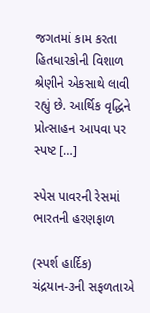જગતમાં કામ કરતા હિતધારકોની વિશાળ શ્રેણીને એકસાથે લાવી રહ્યું છે. આર્થિક વૃદ્ધિને પ્રોત્સાહન આપવા પર સ્પષ્ટ […]

સ્પેસ પાવરની રેસમાં ભારતની હરણફાળ

(સ્પર્શ હાર્દિક) ચંદ્રયાન-૩ની સફળતાએ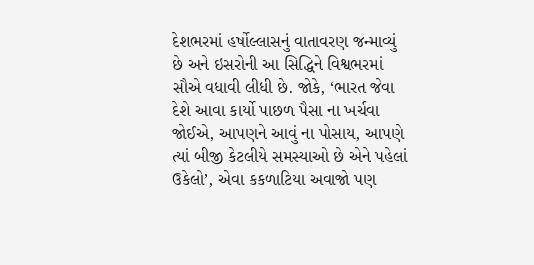દેશભરમાં હર્ષોલ્લાસનું વાતાવરણ જન્માવ્યું છે અને ઇસરોની આ સિદ્ધિને વિશ્વભરમાં સૌએ વધાવી લીધી છે. જોકે, ‘ભારત જેવા દેશે આવા કાર્યો પાછળ પૈસા ના ખર્ચવા જોઈએ, આપણને આવું ના પોસાય, આપણે ત્યાં બીજી કેટલીયે સમસ્યાઓ છે એને પહેલાં ઉકેલો’, એવા કકળાટિયા અવાજો પણ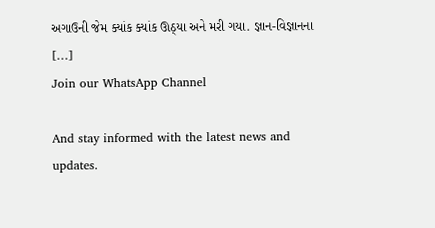અગાઉની જેમ ક્યાંક ક્યાંક ઊઠ્યા અને મરી ગયા. જ્ઞાન-વિજ્ઞાનના […]
Join our WhatsApp Channel

And stay informed with the latest news and updates.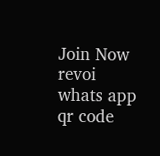Join Now
revoi whats app qr code